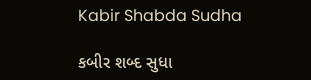Kabir Shabda Sudha

કબીર શબ્દ સુધા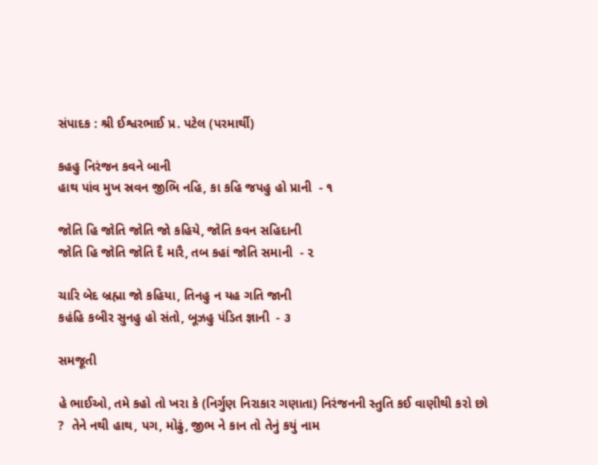સંપાદક : શ્રી ઈશ્વરભાઈ પ્ર. પટેલ (પરમાર્થી)

કહહુ નિરંજન કવને બાની
હાથ પાંવ મુખ સ્રવન જીભિ નહિ, કા કહિ જપહુ હો પ્રાની  - ૧

જોતિ હિ જોતિ જોતિ જો કહિયે, જોતિ કવન સહિદાની
જોતિ હિ જોતિ જોતિ દૈ મારૈ, તબ કહાં જોતિ સમાની  - ૨

ચારિ બેદ બ્રહ્મા જો કહિયા, તિનહુ ન યહ ગતિ જાની
કહંહિ કબીર સુનહુ હો સંતો, બૂઝહુ પંડિત જ્ઞાની  - ૩

સમજૂતી

હે ભાઈઓ, તમે કહો તો ખરા કે (નિર્ગુણ નિરાકાર ગણાતા) નિરંજનની સ્તુતિ કઈ વાણીથી કરો છો ?  તેને નથી હાથ, પગ, મોઢું, જીભ ને કાન તો તેનું કયું નામ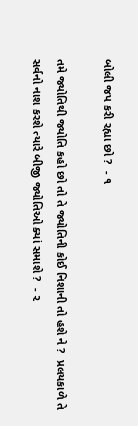બોલી જપ કરી રહ્યા છો ?  - ૧

તમે જ્યોતિથી જ્યોતિ કહો છો તો તે જ્યોતિની કોઈ નિશાની તો હશે ને ?  પ્રલયકાળે તે સર્વનો નાશ કરશે ત્યારે બીજી જ્યોતિઓ ક્યાં સમાશે ?  - ૨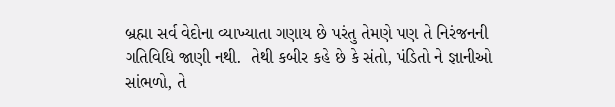બ્રહ્મા સર્વ વેદોના વ્યાખ્યાતા ગણાય છે પરંતુ તેમણે પણ તે નિરંજનની ગતિવિધિ જાણી નથી.  તેથી કબીર કહે છે કે સંતો, પંડિતો ને જ્ઞાનીઓ સાંભળો, તે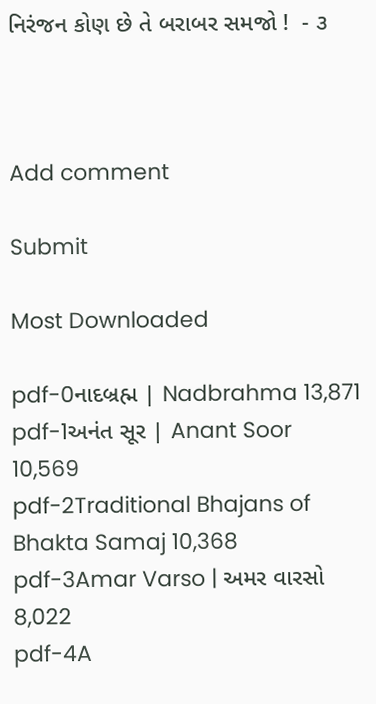નિરંજન કોણ છે તે બરાબર સમજો !  - ૩



Add comment

Submit

Most Downloaded

pdf-0નાદબ્રહ્મ | Nadbrahma 13,871
pdf-1અનંત સૂર | Anant Soor 10,569
pdf-2Traditional Bhajans of Bhakta Samaj 10,368
pdf-3Amar Varso | અમર વારસો 8,022
pdf-4A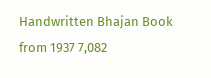Handwritten Bhajan Book from 1937 7,082